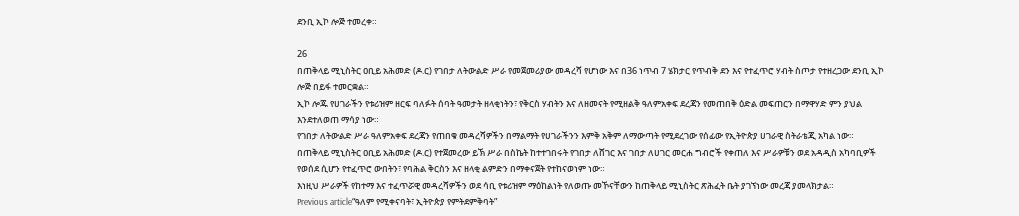ደንቢ ኢኮ ሎጅ ተመረቀ።

26
በጠቅላይ ሚኒስትር ዐቢይ አሕመድ (ዶ.ር) የገበታ ለትውልድ ሥራ የመጀመሪያው መዳረሻ የሆነው እና በ36 ነጥብ 7 ሄክታር የጥብቅ ደን እና የተፈጥሮ ሃብት ስጦታ የተዘረጋው ደንቢ ኢኮ ሎጅ በይፋ ተመርቋል።
ኢኮ ሎጁ የሀገራችን የቱሪዝም ዘርፍ ባለፉት ሰባት ዓመታት ዘላቂነትን፣ የቅርስ ሃብትን እና ለዘመናት የሚዘልቅ ዓለምአቀፍ ደረጃን የመጠበቅ ዕድል መፍጠርን በማዋሃድ ምን ያህል እንደተለወጠ ማሳያ ነው።
የገበታ ለትውልድ ሥራ ዓለምአቀፍ ደረጃን የጠበቁ መዳረሻዎችን በማልማት የሀገራችንን እምቅ አቅም ለማውጣት የሚደረገው የሰፊው የኢትዮጵያ ሀገራዊ ስትራቴጂ አካል ነው።
በጠቅላይ ሚኒስትር ዐቢይ አሕመድ (ዶ.ር) የተጀመረው ይኽ ሥራ በስኬት ከተተገበሩት የገበታ ለሸገር እና ገበታ ለሀገር መርሐ ግብሮች የቀጠለ እና ሥራዎቹን ወደ አዳዲስ አካባቢዎች የወሰደ ሲሆን የተፈጥሮ ውበትን፣ የባሕል ቅርስን እና ዘላቂ ልምድን በማቀናጀት የተከናወነም ነው።
እነዚህ ሥራዎች የከተማ እና ተፈጥሯዊ መዳረሻዎችን ወደ ሳቢ የቱሪዝም ማዕከልነት የለወጡ መኾናቸውን ከጠቅላይ ሚኒስትር ጽሕፈት ቤት ያገኘነው መረጃ ያመላክታል።
Previous article“ዓለም የሚቀናባት፣ ኢትዮጵያ የምትደምቅባት”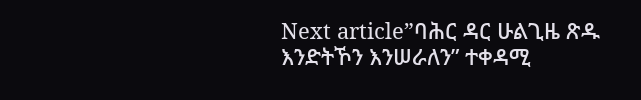Next article”ባሕር ዳር ሁልጊዜ ጽዱ እንድትኾን እንሠራለን” ተቀዳሚ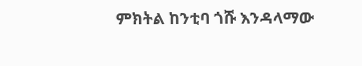ምክትል ከንቲባ ጎሹ እንዳላማው